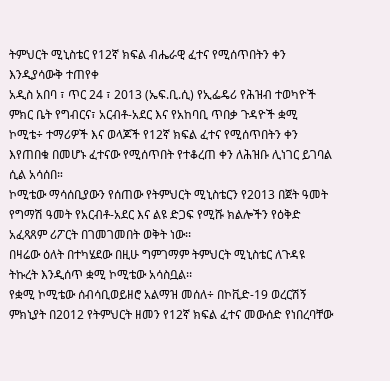ትምህርት ሚኒስቴር የ12ኛ ክፍል ብሔራዊ ፈተና የሚሰጥበትን ቀን እንዲያሳውቅ ተጠየቀ
አዲስ አበባ ፣ ጥር 24 ፣ 2013 (ኤፍ.ቢ.ሲ) የኢፌዴሪ የሕዝብ ተወካዮች ምክር ቤት የግብርና፣ አርብቶ-አደር እና የአከባቢ ጥበቃ ጉዳዮች ቋሚ ኮሚቴ÷ ተማሪዎች እና ወላጆች የ12ኛ ክፍል ፈተና የሚሰጥበትን ቀን እየጠበቁ በመሆኑ ፈተናው የሚሰጥበት የተቆረጠ ቀን ለሕዝቡ ሊነገር ይገባል ሲል አሳሰበ።
ኮሚቴው ማሳሰቢያውን የሰጠው የትምህርት ሚኒስቴርን የ2013 በጀት ዓመት የግማሽ ዓመት የአርብቶ-አደር እና ልዩ ድጋፍ የሚሹ ክልሎችን የዕቅድ አፈጻጸም ሪፖርት በገመገመበት ወቅት ነው፡፡
በዛሬው ዕለት በተካሄደው በዚሁ ግምገማም ትምህርት ሚኒስቴር ለጉዳዩ ትኩረት እንዲሰጥ ቋሚ ኮሚቴው አሳስቧል፡፡
የቋሚ ኮሚቴው ሰብሳቢወይዘሮ አልማዝ መሰለ÷ በኮቪድ-19 ወረርሽኝ ምክኒያት በ2012 የትምህርት ዘመን የ12ኛ ክፍል ፈተና መውሰድ የነበረባቸው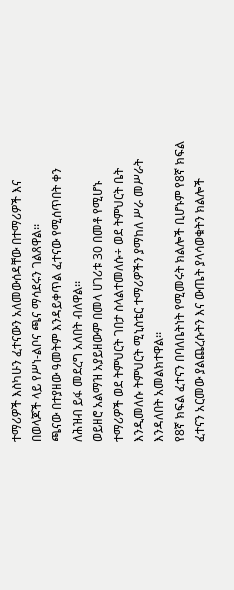ተማሪዎች እስካሁን ፈተናውን አለመውሰዳቸው በተማሪዎች እና በወላጆች ላይ የሥነ-ልቦና ጫና ማሳደሩን ገልጸዋል፡፡
ጫናው በተያዘው ዓመትም እንዳይቀጥል ፈተናው የሚሰጥበት ቀን ለሕዝብ ይፋ መደረግ አለበት ብለዋል፡፡
ወይዘሮ አልማዝ አያይዘውም በመላ ሀገሪቱ 30 በመቶ የሚሆኑ ተማሪዎች ወደ ትምህርት ገበታ ስላልተመለሱ÷ ወደ ትምህርት ቤት እንዲመለሱ ትምህርት ሚኒስቴር ተማሪዎችን ያማከለ ሥራ መሥራት እንዳለበት አመልክተዋል፡፡
የ8ኛ ክፍል ፈተናን በባለቤትነት የሚመሩት ክልሎች ቢሆኑም የ8ኛ ክፍል ፈተናን አርመው ያልጨረሱትን እና ውጤት ያላሳወቁትን ክልሎች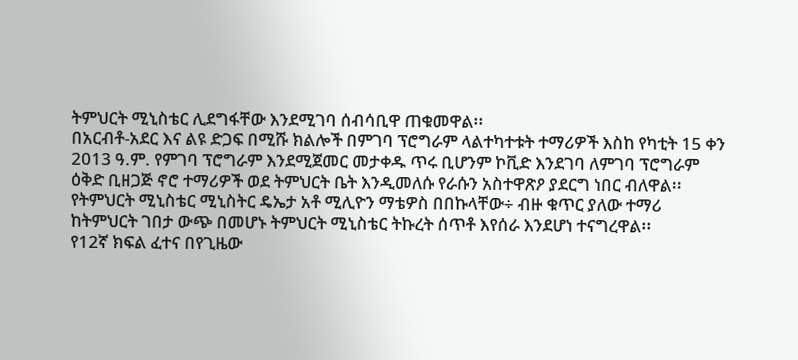ትምህርት ሚኒስቴር ሊደግፋቸው እንደሚገባ ሰብሳቢዋ ጠቁመዋል፡፡
በአርብቶ-አደር እና ልዩ ድጋፍ በሚሹ ክልሎች በምገባ ፕሮግራም ላልተካተቱት ተማሪዎች እስከ የካቲት 15 ቀን 2013 ዓ.ም. የምገባ ፕሮግራም እንደሚጀመር መታቀዱ ጥሩ ቢሆንም ኮቪድ እንደገባ ለምገባ ፕሮግራም ዕቅድ ቢዘጋጅ ኖሮ ተማሪዎች ወደ ትምህርት ቤት እንዲመለሱ የራሱን አስተዋጽዖ ያደርግ ነበር ብለዋል፡፡
የትምህርት ሚኒስቴር ሚኒስትር ዴኤታ አቶ ሚሊዮን ማቴዎስ በበኩላቸው÷ ብዙ ቁጥር ያለው ተማሪ ከትምህርት ገበታ ውጭ በመሆኑ ትምህርት ሚኒስቴር ትኩረት ሰጥቶ እየሰራ እንደሆነ ተናግረዋል፡፡
የ12ኛ ክፍል ፈተና በየጊዜው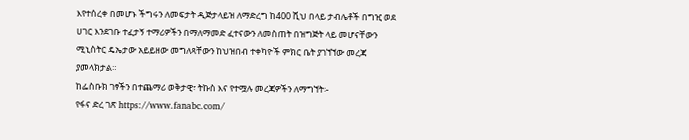እየተሰረቀ በመሆኑ ችግሩን ለመፍታት ዲጅታላይዝ ለማድረግ ከ400 ሺህ በላይ ታብሌቶች በግዢ ወደ ሀገር እንደገቡ ተፈታኝ ተማሪዎችን በማለማመድ ፈተናውን ለመስጠት በዝግጅት ላይ መሆናቸውን ሚኒስትር ዴኤታው አይይዘው መግለጻቸውን ከህዝበብ ተቀካዮች ምክር ቤት ያገኘኘው መረጃ ያመላክታል።
ከፌስቡክ ገፃችን በተጨማሪ ወቅታዊ፣ ትኩስ እና የተሟሉ መረጃዎችን ለማግኘት፡-
የፋና ድረ ገጽ https://www.fanabc.com/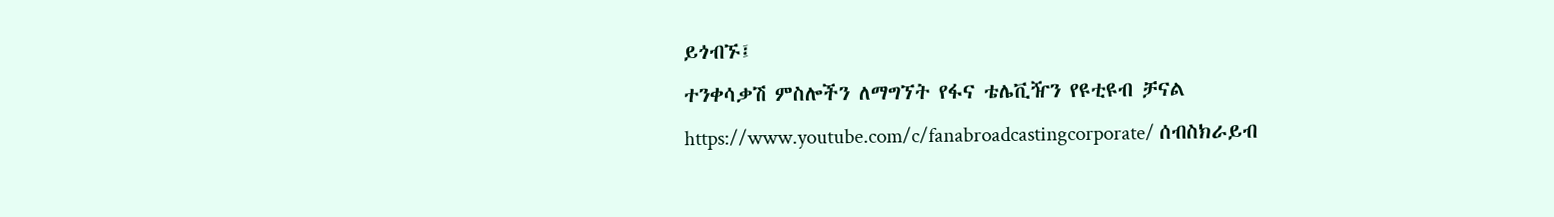ይጎብኙ፤
ተንቀሳቃሽ ምስሎችን ለማግኘት የፋና ቴሌቪዥን የዩቲዩብ ቻናል https://www.youtube.com/c/fanabroadcastingcorporate/ ሰብስክራይብ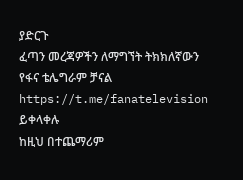ያድርጉ
ፈጣን መረጃዎችን ለማግኘት ትክክለኛውን የፋና ቴሌግራም ቻናል https://t.me/fanatelevision ይቀላቀሉ
ከዚህ በተጨማሪም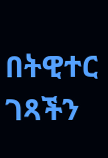በትዊተር ገጻችን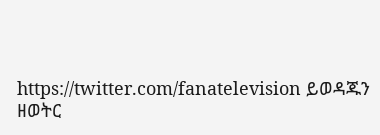https://twitter.com/fanatelevision ይወዳጁን
ዘወትር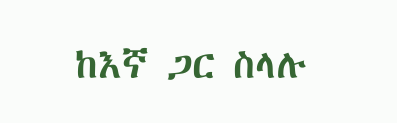ከእኛ ጋር ስላሉ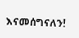እናመሰግናለን!